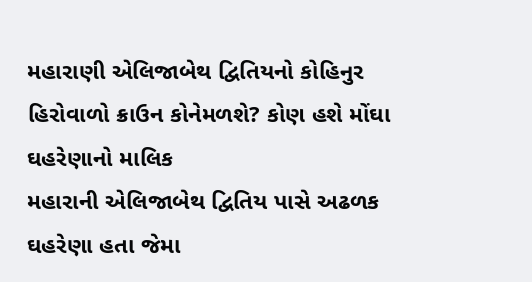મહારાણી એલિજાબેથ દ્વિતિયનો કોહિનુર હિરોવાળો ક્રાઉન કોનેમળશે? કોણ હશે મોંઘા ઘહરેણાનો માલિક
મહારાની એલિજાબેથ દ્વિતિય પાસે અઢળક ઘહરેણા હતા જેમા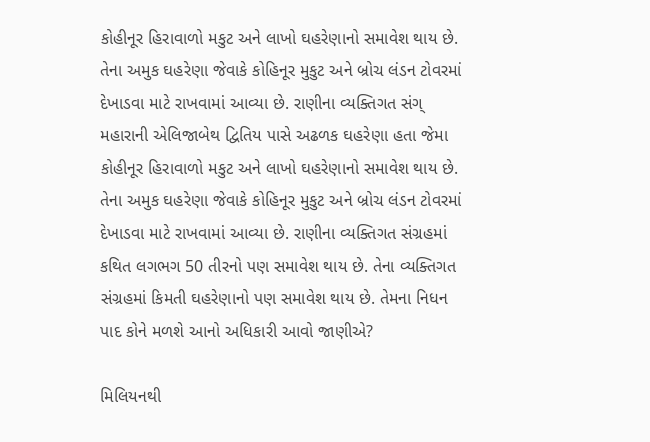કોહીનૂર હિરાવાળો મકુટ અને લાખો ઘહરેણાનો સમાવેશ થાય છે. તેના અમુક ઘહરેણા જેવાકે કોહિનૂર મુકુટ અને બ્રોચ લંડન ટોવરમાં દેખાડવા માટે રાખવામાં આવ્યા છે. રાણીના વ્યક્તિગત સંગ્
મહારાની એલિજાબેથ દ્વિતિય પાસે અઢળક ઘહરેણા હતા જેમા કોહીનૂર હિરાવાળો મકુટ અને લાખો ઘહરેણાનો સમાવેશ થાય છે. તેના અમુક ઘહરેણા જેવાકે કોહિનૂર મુકુટ અને બ્રોચ લંડન ટોવરમાં દેખાડવા માટે રાખવામાં આવ્યા છે. રાણીના વ્યક્તિગત સંગ્રહમાં કથિત લગભગ 50 તીરનો પણ સમાવેશ થાય છે. તેના વ્યક્તિગત સંગ્રહમાં કિમતી ઘહરેણાનો પણ સમાવેશ થાય છે. તેમના નિધન પાદ કોને મળશે આનો અધિકારી આવો જાણીએ?

મિલિયનથી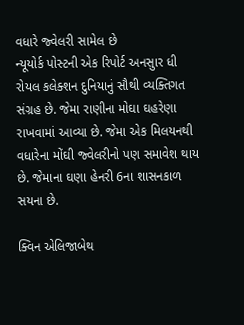વધારે જ્વેલરી સામેલ છે
ન્યૂયોર્ક પોસ્ટની એક રિપોર્ટ અનસુાર ધી રોયલ કલેક્શન દુનિયાનું સૌથી વ્યક્તિગત સંગ્રહ છે. જેમા રાણીના મોઘા ઘહરેણા રાખવામાં આવ્યા છે. જેમા એક મિલયનથી વધારેના મોંઘી જ્વેલરીનો પણ સમાવેશ થાય છે. જેમાના ઘણા હેનરી 6ના શાસનકાળ સયના છે.

ક્વિન એલિજાબેથ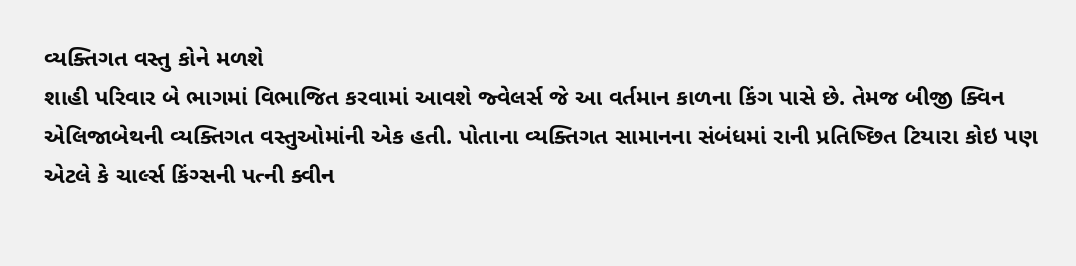વ્યક્તિગત વસ્તુ કોને મળશે
શાહી પરિવાર બે ભાગમાં વિભાજિત કરવામાં આવશે જ્વેલર્સ જે આ વર્તમાન કાળના કિંગ પાસે છે. તેમજ બીજી ક્વિન એલિજાબેથની વ્યક્તિગત વસ્તુઓમાંની એક હતી. પોતાના વ્યક્તિગત સામાનના સંબંધમાં રાની પ્રતિષ્છિત ટિયારા કોઇ પણ એટલે કે ચાર્લ્સ કિંગ્સની પત્ની ક્વીન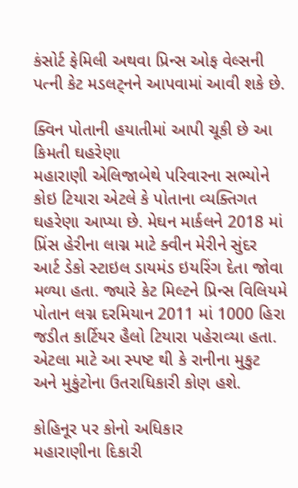કંસોર્ટ ફેમિલી અથવા પ્રિન્સ ઓફ વેલ્સની પત્ની કેટ મડલટ્નને આપવામાં આવી શકે છે.

ક્વિન પોતાની હયાતીમાં આપી ચૂકી છે આ કિમતી ઘહરેણા
મહારાણી એલિજાબેથે પરિવારના સભ્યોને કોઇ ટિયારા એટલે કે પોતાના વ્યક્તિગત ઘહરેણા આપ્યા છે. મેઘન માર્કલને 2018 માં પ્રિંસ હેરીના લાગ્ન માટે ક્વીન મેરીને સુંદર આર્ટ ડેકો સ્ટાઇલ ડાયમંડ ઇયરિંગ દેતા જોવા મળ્યા હતા. જ્યારે કેટ મિલ્ટને પ્રિન્સ વિલિયમે પોતાન લગ્ન દરમિયાન 2011 માં 1000 હિરા જડીત કાર્ટિયર હૈલો ટિયારા પહેરાવ્યા હતા. એટલા માટે આ સ્પષ્ટ થી કે રાનીના મુકુટ અને મુકુંટોના ઉતરાધિકારી કોણ હશે.

કોહિનૂર પર કોનો અધિકાર
મહારાણીના દિકારી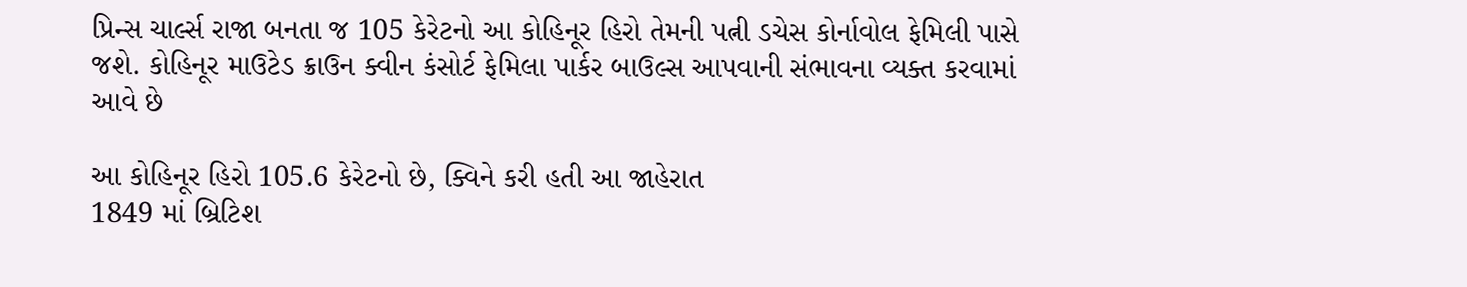પ્રિન્સ ચાર્લ્સ રાજા બનતા જ 105 કેરેટનો આ કોહિનૂર હિરો તેમની પત્ની ડચેસ કોર્નાવોલ ફેમિલી પાસે જશે. કોહિનૂર માઉટેડ ક્રાઉન ક્વીન કંસોર્ટ ફેમિલા પાર્કર બાઉલ્સ આપવાની સંભાવના વ્યક્ત કરવામાં આવે છે

આ કોહિનૂર હિરો 105.6 કેરેટનો છે, ક્વિને કરી હતી આ જાહેરાત
1849 માં બ્રિટિશ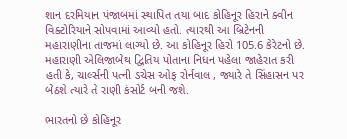શાન દરમિયાન પંજાબમાં સ્થાપિત તયા બાદ કોહિનૂર હિરાને ક્વીન વિક્ટોરિયાને સોપવામાં આવ્યો હતો. ત્યારથી આ બ્રિટેનની મહારાણીના તાજમાં લાગ્યો છે. આ કોહિનૂર હિરો 105.6 કેરેટનો છે. મહારાણી એલિજાબેથ દ્વિતિય પોતાના નિધન પહેલા જાહેરાત કરી હતી કે, ચાર્લ્સની પત્ની ડચેસ ઓફ રોર્નવાલ , જ્યારે તે સિંહાસન પર બેઠશે ત્યારે તે રાણી કંસોર્ટ બની જશે.

ભારતનો છે કોહિનૂર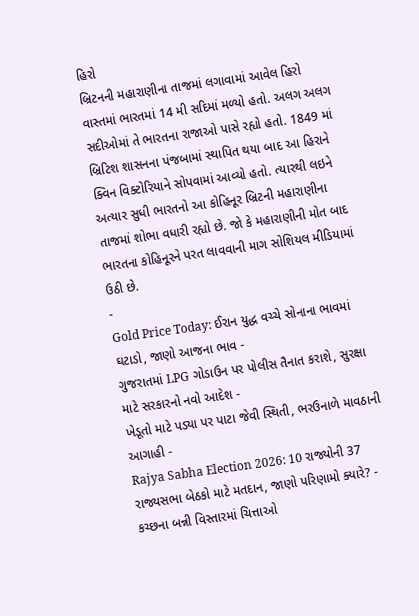હિરો
બ્રિટનની મહારાણીના તાજમાં લગાવામાં આવેલ હિરો વાસ્તમાં ભારતમાં 14 મી સદિમાં મળ્યો હતો. અલગ અલગ સદીઓમાં તે ભારતના રાજાઓ પાસે રહ્યો હતો. 1849 માં બ્રિટિશ શાસનના પંજબામાં સ્થાપિત થયા બાદ આ હિરાને ક્વિન વિક્ટોરિયાને સોપવામાં આવ્યો હતો. ત્યારથી લઇને અત્યાર સુધી ભારતનો આ કોહિનૂર બ્રિટની મહારાણીના તાજમાં શોભા વધારી રહ્યો છે. જો કે મહારાણીની મોત બાદ ભારતના કોહિનૂરને પરત લાવવાની માગ સોશિયલ મીડિયામાં ઉઠી છે.
-
Gold Price Today: ઈરાન યુદ્ધ વચ્ચે સોનાના ભાવમાં ઘટાડો, જાણો આજના ભાવ -
ગુજરાતમાં LPG ગોડાઉન પર પોલીસ તૈનાત કરાશે, સુરક્ષા માટે સરકારનો નવો આદેશ -
ખેડૂતો માટે પડ્યા પર પાટા જેવી સ્થિતી, ભરઉનાળે માવઠાની આગાહી -
Rajya Sabha Election 2026: 10 રાજ્યોની 37 રાજ્યસભા બેઠકો માટે મતદાન, જાણો પરિણામો ક્યારે? -
કચ્છના બન્ની વિસ્તારમાં ચિત્તાઓ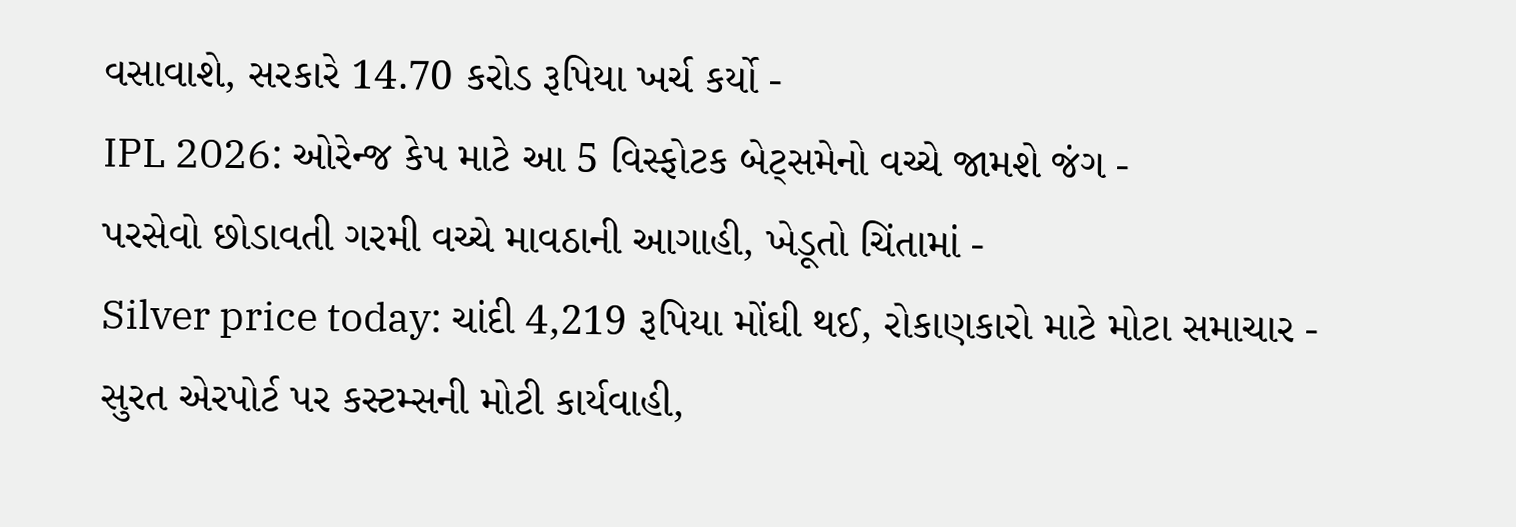વસાવાશે, સરકારે 14.70 કરોડ રૂપિયા ખર્ચ કર્યો -
IPL 2026: ઓરેન્જ કેપ માટે આ 5 વિસ્ફોટક બેટ્સમેનો વચ્ચે જામશે જંગ -
પરસેવો છોડાવતી ગરમી વચ્ચે માવઠાની આગાહી, ખેડૂતો ચિંતામાં -
Silver price today: ચાંદી 4,219 રૂપિયા મોંઘી થઈ, રોકાણકારો માટે મોટા સમાચાર -
સુરત એરપોર્ટ પર કસ્ટમ્સની મોટી કાર્યવાહી,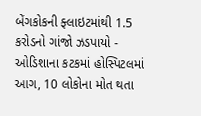બેંગકોકની ફ્લાઇટમાંથી 1.5 કરોડનો ગાંજો ઝડપાયો -
ઓડિશાના કટકમાં હોસ્પિટલમાં આગ, 10 લોકોના મોત થતા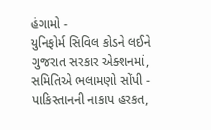હંગામો -
યુનિફોર્મ સિવિલ કોડને લઈને ગુજરાત સરકાર એક્શનમાં, સમિતિએ ભલામણો સોંપી -
પાકિસ્તાનની નાકાપ હરકત,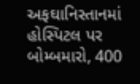અફઘાનિસ્તાનમાં હોસ્પિટલ પર બોમ્બમારો, 400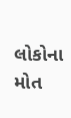લોકોના મોત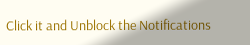Click it and Unblock the Notifications